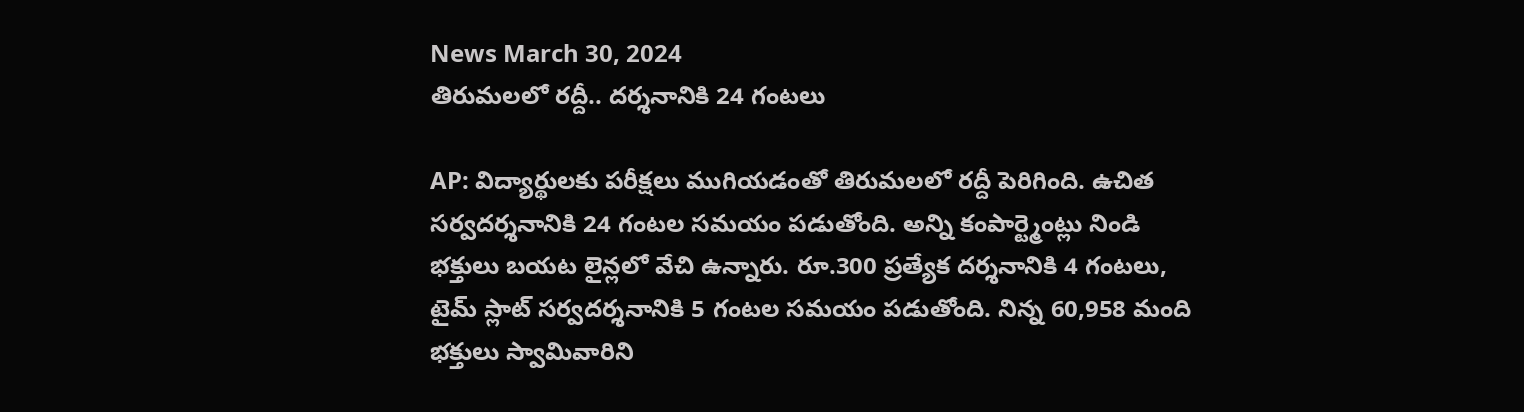News March 30, 2024
తిరుమలలో రద్దీ.. దర్శనానికి 24 గంటలు

AP: విద్యార్థులకు పరీక్షలు ముగియడంతో తిరుమలలో రద్దీ పెరిగింది. ఉచిత సర్వదర్శనానికి 24 గంటల సమయం పడుతోంది. అన్ని కంపార్ట్మెంట్లు నిండి భక్తులు బయట లైన్లలో వేచి ఉన్నారు. రూ.300 ప్రత్యేక దర్శనానికి 4 గంటలు, టైమ్ స్లాట్ సర్వదర్శనానికి 5 గంటల సమయం పడుతోంది. నిన్న 60,958 మంది భక్తులు స్వామివారిని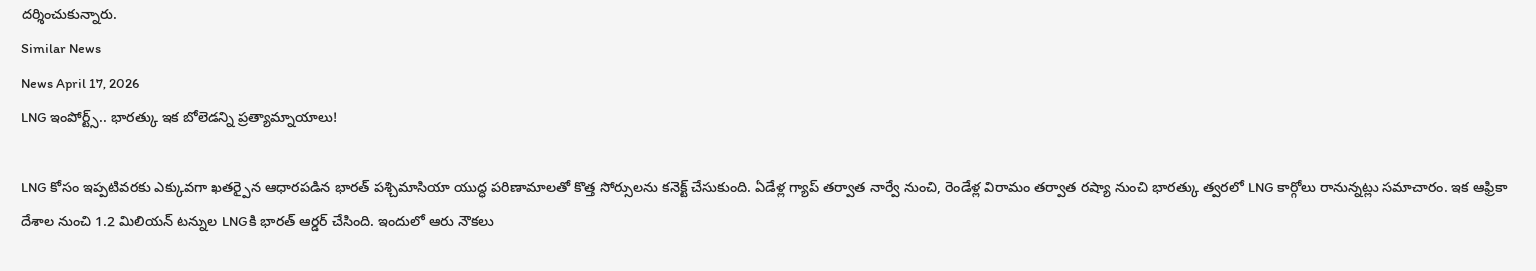దర్శించుకున్నారు.
Similar News
News April 17, 2026
LNG ఇంపోర్ట్స్.. భారత్కు ఇక బోలెడన్ని ప్రత్యామ్నాయాలు!

LNG కోసం ఇప్పటివరకు ఎక్కువగా ఖతర్పైన ఆధారపడిన భారత్ పశ్చిమాసియా యుద్ధ పరిణామాలతో కొత్త సోర్సులను కనెక్ట్ చేసుకుంది. ఏడేళ్ల గ్యాప్ తర్వాత నార్వే నుంచి, రెండేళ్ల విరామం తర్వాత రష్యా నుంచి భారత్కు త్వరలో LNG కార్గోలు రానున్నట్లు సమాచారం. ఇక ఆఫ్రికా దేశాల నుంచి 1.2 మిలియన్ టన్నుల LNGకి భారత్ ఆర్డర్ చేసింది. ఇందులో ఆరు నౌకలు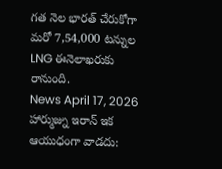గత నెల భారత్ చేరుకోగా మరో 7,54,000 టన్నుల LNG ఈనెలాఖరుకు రానుంది.
News April 17, 2026
హార్ముజ్ను ఇరాన్ ఇక ఆయుధంగా వాడదు: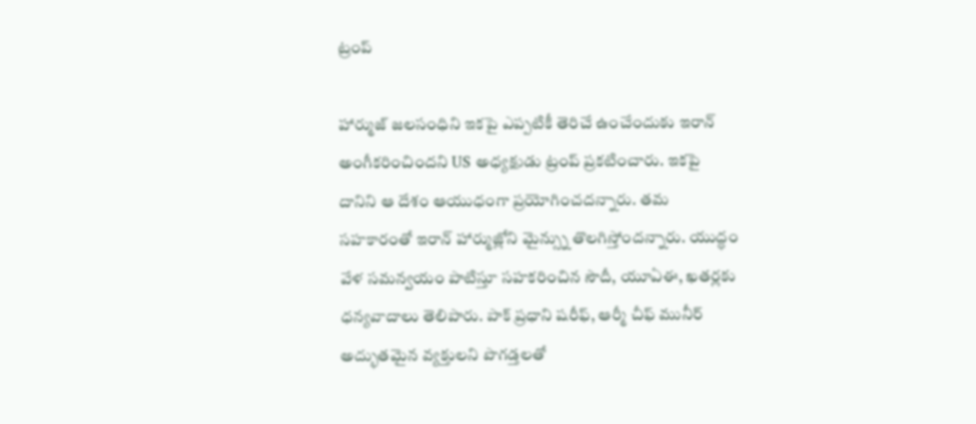ట్రంప్

హార్ముజ్ జలసంధిని ఇకపై ఎప్పటికీ తెరిచే ఉంచేందుకు ఇరాన్ అంగీకరించిందని US అధ్యక్షుడు ట్రంప్ ప్రకటించారు. ఇకపై దానిని ఆ దేశం ఆయుధంగా ప్రయోగించదన్నారు. తమ సహకారంతో ఇరాన్ హార్ముజ్లోని మైన్స్ను తొలగిస్తోందన్నారు. యుద్ధం వేళ సమన్వయం పాటిస్తూ సహకరించిన సౌదీ, యూఏఈ, ఖతర్లకు ధన్యవాదాలు తెలిపారు. పాక్ ప్రధాని షరీఫ్, ఆర్మీ చీఫ్ మునీర్ అద్భుతమైన వ్యక్తులని పొగడ్తలతో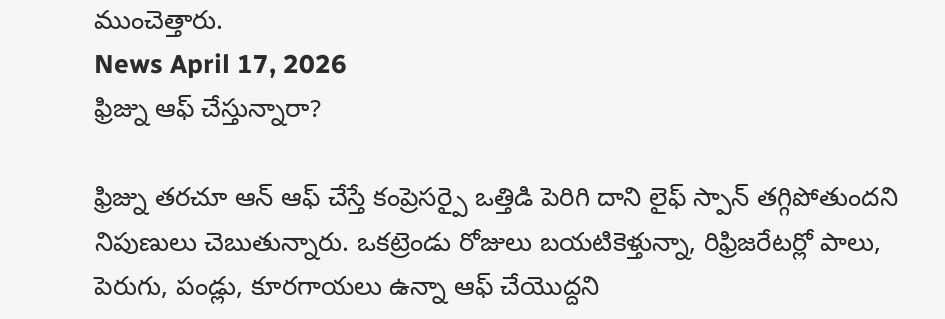ముంచెత్తారు.
News April 17, 2026
ఫ్రిజ్ను ఆఫ్ చేస్తున్నారా?

ఫ్రిజ్ను తరచూ ఆన్ ఆఫ్ చేస్తే కంప్రెసర్పై ఒత్తిడి పెరిగి దాని లైఫ్ స్పాన్ తగ్గిపోతుందని నిపుణులు చెబుతున్నారు. ఒకట్రెండు రోజులు బయటికెళ్తున్నా, రిఫ్రిజరేటర్లో పాలు, పెరుగు, పండ్లు, కూరగాయలు ఉన్నా ఆఫ్ చేయొద్దని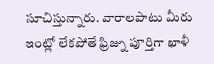సూచిస్తున్నారు. వారాలపాటు మీరు ఇంట్లో లేకపోతే ఫ్రిజ్ను పూర్తిగా ఖాళీ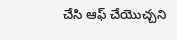చేసి ఆఫ్ చేయొచ్చని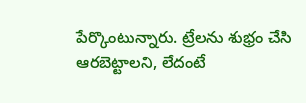పేర్కొంటున్నారు. ట్రేలను శుభ్రం చేసి ఆరబెట్టాలని, లేదంటే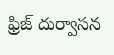ఫ్రిజ్ దుర్వాసన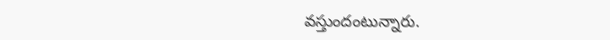వస్తుందంటున్నారు.